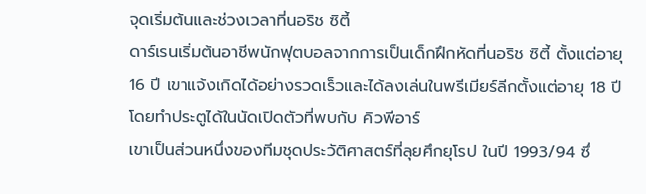จุดเริ่มต้นและช่วงเวลาที่นอริช ซิตี้
ดาร์เรนเริ่มต้นอาชีพนักฟุตบอลจากการเป็นเด็กฝึกหัดที่นอริช ซิตี้ ตั้งแต่อายุ 16 ปี เขาแจ้งเกิดได้อย่างรวดเร็วและได้ลงเล่นในพรีเมียร์ลีกตั้งแต่อายุ 18 ปี โดยทำประตูได้ในนัดเปิดตัวที่พบกับ คิวพีอาร์
เขาเป็นส่วนหนึ่งของทีมชุดประวัติศาสตร์ที่ลุยศึกยุโรป ในปี 1993/94 ซึ่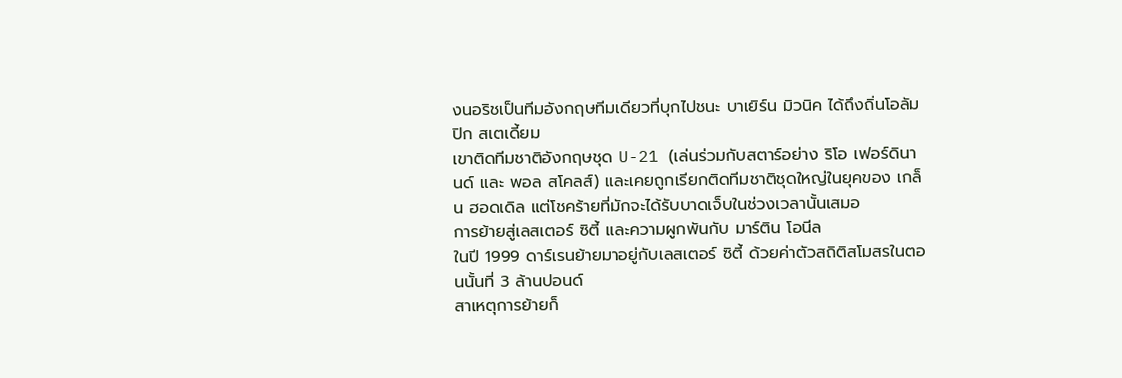งนอริชเป็นทีมอังกฤษทีมเดียวที่บุกไปชนะ บาเยิร์น มิวนิค ได้ถึงถิ่นโอลัมปิก สเตเดี้ยม
เขาติดทีมชาติอังกฤษชุด U-21 (เล่นร่วมกับสตาร์อย่าง ริโอ เฟอร์ดินานด์ และ พอล สโคลส์) และเคยถูกเรียกติดทีมชาติชุดใหญ่ในยุคของ เกล็น ฮอดเดิล แต่โชคร้ายที่มักจะได้รับบาดเจ็บในช่วงเวลานั้นเสมอ
การย้ายสู่เลสเตอร์ ซิตี้ และความผูกพันกับ มาร์ติน โอนีล
ในปี 1999 ดาร์เรนย้ายมาอยู่กับเลสเตอร์ ซิตี้ ด้วยค่าตัวสถิติสโมสรในตอนนั้นที่ 3 ล้านปอนด์
สาเหตุการย้ายก็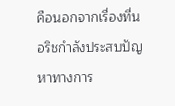คือนอกจากเรื่องที่นอริชกำลังประสบปัญหาทางการ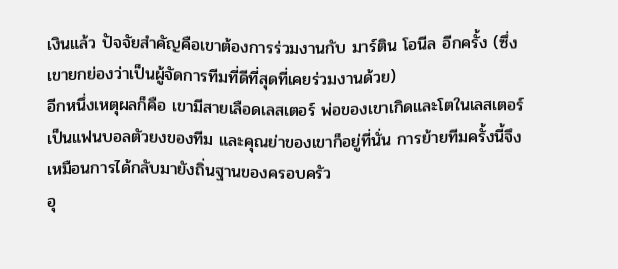เงินแล้ว ปัจจัยสำคัญคือเขาต้องการร่วมงานกับ มาร์ติน โอนีล อีกครั้ง (ซึ่งเขายกย่องว่าเป็นผู้จัดการทีมที่ดีที่สุดที่เคยร่วมงานด้วย)
อีกหนึ่งเหตุผลก็คือ เขามีสายเลือดเลสเตอร์ พ่อของเขาเกิดและโตในเลสเตอร์ เป็นแฟนบอลตัวยงของทีม และคุณย่าของเขาก็อยู่ที่นั่น การย้ายทีมครั้งนี้จึงเหมือนการได้กลับมายังถิ่นฐานของครอบครัว
อุ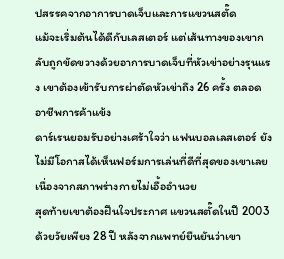ปสรรคจากอาการบาดเจ็บและการแขวนสตั๊ด
แม้จะเริ่มต้นได้ดีกับเลสเตอร์ แต่เส้นทางของเขากลับถูกขัดขวางด้วยอาการบาดเจ็บที่หัวเข่าอย่างรุนแรง เขาต้องเข้ารับการผ่าตัดหัวเข่าถึง 26 ครั้ง ตลอดอาชีพการค้าแข้ง
ดาร์เรนยอมรับอย่างเศร้าใจว่า แฟนบอลเลสเตอร์ ยังไม่มีโอกาสได้เห็นฟอร์มการเล่นที่ดีที่สุดของเขาเลยเนื่องจากสภาพร่างกายไม่เอื้ออำนวย
สุดท้ายเขาต้องฝืนใจประกาศ แขวนสตั๊ดในปี 2003 ด้วยวัยเพียง 28 ปี หลังจากแพทย์ยืนยันว่าเขา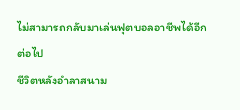ไม่สามารถกลับมาเล่นฟุตบอลอาชีพได้อีกต่อไป
ชีวิตหลังอำลาสนาม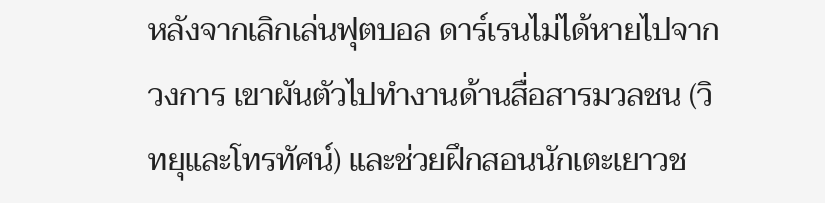หลังจากเลิกเล่นฟุตบอล ดาร์เรนไม่ได้หายไปจากวงการ เขาผันตัวไปทำงานด้านสื่อสารมวลชน (วิทยุและโทรทัศน์) และช่วยฝึกสอนนักเตะเยาวช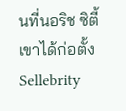นที่นอริช ซิตี้
เขาได้ก่อตั้ง Sellebrity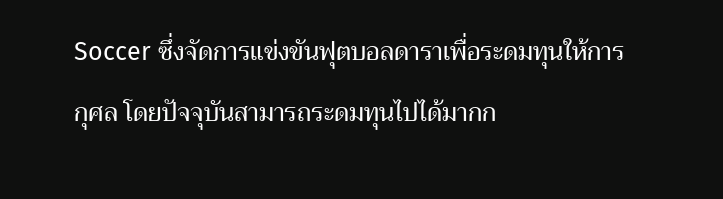Soccer ซึ่งจัดการแข่งขันฟุตบอลดาราเพื่อระดมทุนให้การกุศล โดยปัจจุบันสามารถระดมทุนไปได้มากก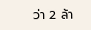ว่า 2 ล้า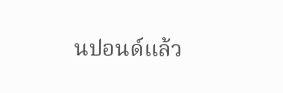นปอนด์แล้ว